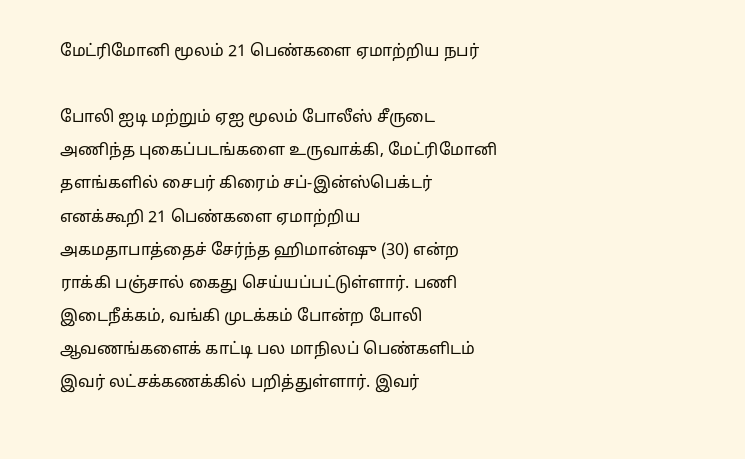மேட்ரிமோனி மூலம் 21 பெண்களை ஏமாற்றிய நபர்

போலி ஐடி மற்றும் ஏஐ மூலம் போலீஸ் சீருடை அணிந்த புகைப்படங்களை உருவாக்கி, மேட்ரிமோனி தளங்களில் சைபர் கிரைம் சப்-இன்ஸ்பெக்டர் எனக்கூறி 21 பெண்களை ஏமாற்றிய அகமதாபாத்தைச் சேர்ந்த ஹிமான்ஷு (30) என்ற ராக்கி பஞ்சால் கைது செய்யப்பட்டுள்ளார். பணி இடைநீக்கம், வங்கி முடக்கம் போன்ற போலி ஆவணங்களைக் காட்டி பல மாநிலப் பெண்களிடம் இவர் லட்சக்கணக்கில் பறித்துள்ளார். இவர்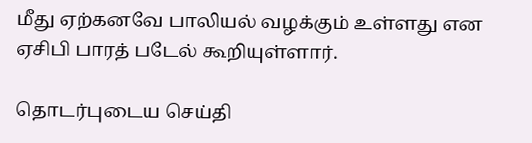மீது ஏற்கனவே பாலியல் வழக்கும் உள்ளது என ஏசிபி பாரத் படேல் கூறியுள்ளார்.

தொடர்புடைய செய்தி